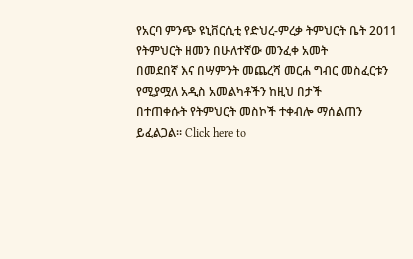የአርባ ምንጭ ዩኒቨርሲቲ የድህረ-ምረቃ ትምህርት ቤት 2011 የትምህርት ዘመን በሁለተኛው መንፈቀ አመት
በመደበኛ እና በሣምንት መጨረሻ መርሐ ግብር መስፈርቱን የሚያሟለ አዲስ አመልካቶችን ከዚህ በታች
በተጠቀሱት የትምህርት መስኮች ተቀብሎ ማሰልጠን ይፈልጋል፡፡ Click here to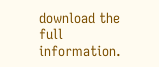download the full information.